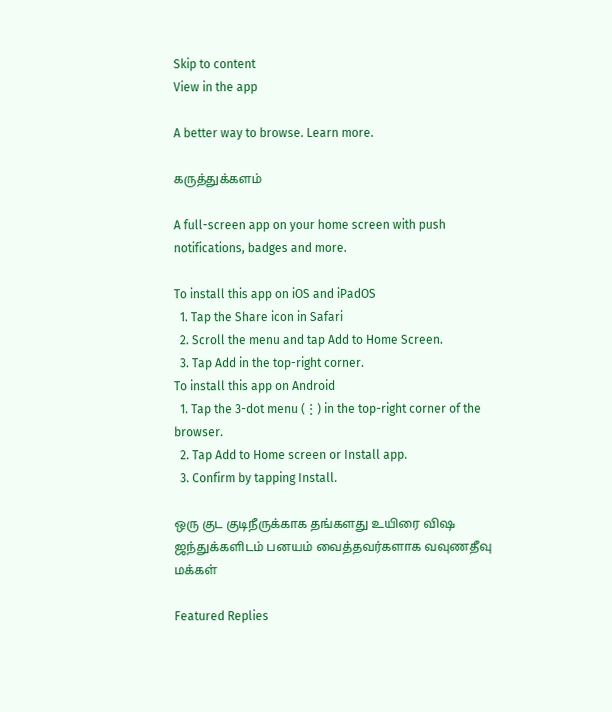Skip to content
View in the app

A better way to browse. Learn more.

கருத்துக்களம்

A full-screen app on your home screen with push notifications, badges and more.

To install this app on iOS and iPadOS
  1. Tap the Share icon in Safari
  2. Scroll the menu and tap Add to Home Screen.
  3. Tap Add in the top-right corner.
To install this app on Android
  1. Tap the 3-dot menu (⋮) in the top-right corner of the browser.
  2. Tap Add to Home screen or Install app.
  3. Confirm by tapping Install.

ஒரு குட குடிநீருக்காக தங்களது உயிரை விஷ ஜந்துக்களிடம் பனயம் வைத்தவர்களாக வவுணதீவு மக்கள்

Featured Replies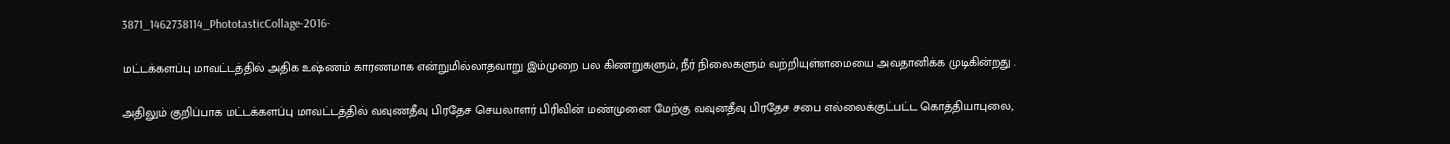3871_1462738114_PhototasticCollage-2016-

மட்டக்களப்பு மாவட்டத்தில் அதிக உஷ்ணம் காரணமாக என்றுமில்லாதவாறு இம்முறை பல கிணறுகளும், நீர் நிலைகளும் வற்றியுள்ளமையை அவதானிக்க முடிகின்றது .

அதிலும் குறிப்பாக மட்டக்களப்பு மாவட்டத்தில் வவுணதீவு பிரதேச செயலாளர் பிரிவின் மண்முனை மேற்கு வவுனதீவு பிரதேச சபை எல்லைக்குட்பட்ட கொத்தியாபுலை,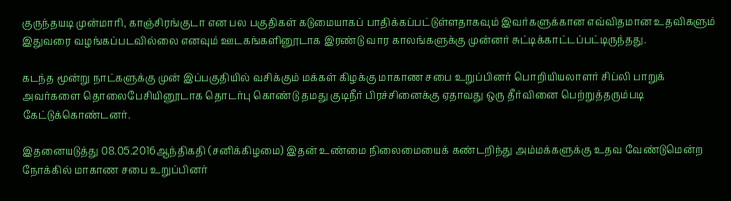குருந்தயடி முன்மாரி, காஞ்சிரங்குடா என பல பகுதிகள் கடுமையாகப் பாதிக்கப்பட்டுள்ளதாகவும் இவர்களுக்கான எவ்விதமான உதவிகளும் இதுவரை வழங்கப்படவில்லை எனவும் ஊடகங்களினூடாக இரண்டு வார காலங்களுக்கு முன்னர் சுட்டிக்காட்டப்பட்டிருந்தது.

கடந்த மூன்று நாட்களுக்கு முன் இப்பகுதியில் வசிக்கும் மக்கள் கிழக்கு மாகாண சபை உறுப்பினர் பொறியியலாளர் சிப்லி பாறுக் அவர்களை தொலைபேசியினூடாக தொடர்பு கொண்டு தமது குடிநீர் பிரச்சினைக்கு ஏதாவது ஒரு தீர்வினை பெற்றுத்தரும்படி கேட்டுக்கொண்டனர்.

இதனையடுத்து 08.05.2016ஆந்திகதி (சனிக்கிழமை) இதன் உண்மை நிலைமையைக் கண்டறிந்து அம்மக்களுக்கு உதவ வேண்டுமென்ற நோக்கில் மாகாண சபை உறுப்பினர்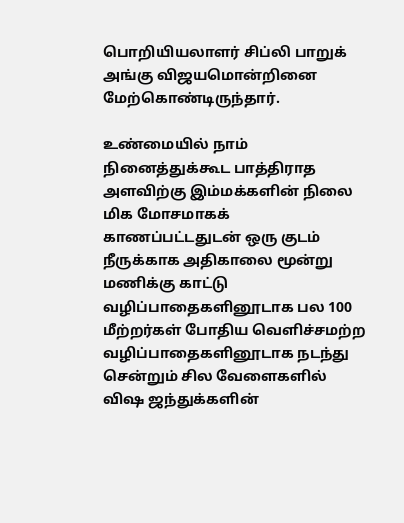பொறியியலாளர் சிப்லி பாறுக் அங்கு விஜயமொன்றினை மேற்கொண்டிருந்தார்.

உண்மையில் நாம் நினைத்துக்கூட பாத்திராத அளவிற்கு இம்மக்களின் நிலை மிக மோசமாகக் காணப்பட்டதுடன் ஒரு குடம் நீருக்காக அதிகாலை மூன்று மணிக்கு காட்டு வழிப்பாதைகளினூடாக பல 100 மீற்றர்கள் போதிய வெளிச்சமற்ற வழிப்பாதைகளினூடாக நடந்து சென்றும் சில வேளைகளில் விஷ ஜந்துக்களின்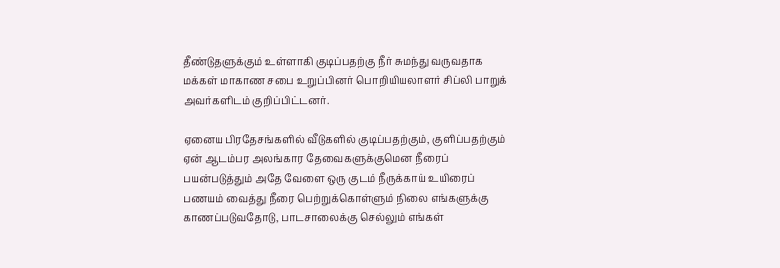தீண்டுதளுக்கும் உள்ளாகி குடிப்பதற்கு நீர் சுமந்து வருவதாக மக்கள் மாகாண சபை உறுப்பினர் பொறியியலாளர் சிப்லி பாறுக் அவர்களிடம் குறிப்பிட்டனர்.

ஏனைய பிரதேசங்களில் வீடுகளில் குடிப்பதற்கும், குளிப்பதற்கும் ஏன் ஆடம்பர அலங்கார தேவைகளுக்குமென நீரைப் பயன்படுத்தும் அதே வேளை ஒரு குடம் நீருக்காய் உயிரைப் பணயம் வைத்து நீரை பெற்றுக்கொள்ளும் நிலை எங்களுக்கு காணப்படுவதோடு, பாடசாலைக்கு செல்லும் எங்கள்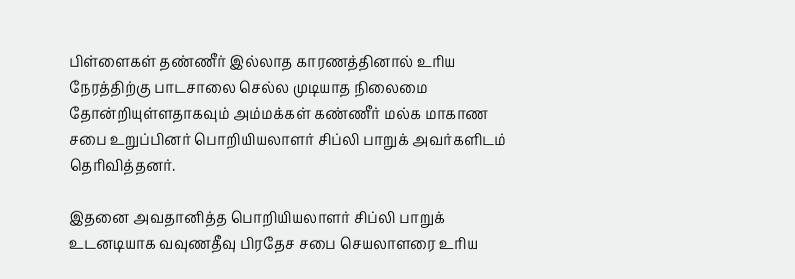பிள்ளைகள் தண்ணீர் இல்லாத காரணத்தினால் உரிய நேரத்திற்கு பாடசாலை செல்ல முடியாத நிலைமை தோன்றியுள்ளதாகவும் அம்மக்கள் கண்ணீர் மல்க மாகாண சபை உறுப்பினர் பொறியியலாளர் சிப்லி பாறுக் அவர்களிடம் தெரிவித்தனர்.

இதனை அவதானித்த பொறியியலாளர் சிப்லி பாறுக் உடனடியாக வவுணதீவு பிரதேச சபை செயலாளரை உரிய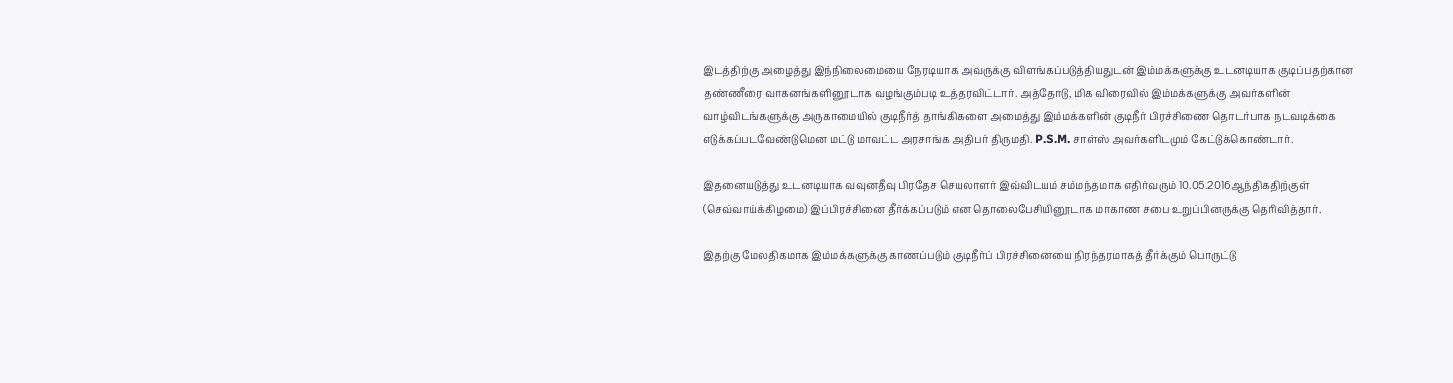இடத்திற்கு அழைத்து இந்நிலைமையை நேரடியாக அவருக்கு விளங்கப்படுத்தியதுடன் இம்மக்களுக்கு உடனடியாக குடிப்பதற்கான தண்ணீரை வாகனங்களினூடாக வழங்கும்படி உத்தரவிட்டார். அத்தோடு, மிக விரைவில் இம்மக்களுக்கு அவர்களின் வாழ்விடங்களுக்கு அருகாமையில் குடிநீர்த் தாங்கிகளை அமைத்து இம்மக்களின் குடிநீர் பிரச்சிணை தொடர்பாக நடவடிக்கை எடுக்கப்படவேண்டுமென மட்டு மாவட்ட அரசாங்க அதிபர் திருமதி. P.S.M. சாள்ஸ் அவர்களிடமும் கேட்டுக்கொண்டார்.

இதனையடுத்து உடனடியாக வவுனதீவு பிரதேச செயலாளர் இவ்விடயம் சம்மந்தமாக எதிர்வரும் 10.05.2016ஆந்திகதிற்குள் (செவ்வாய்க்கிழமை) இப்பிரச்சினை தீர்க்கப்படும் என தொலைபேசியினூடாக மாகாண சபை உறுப்பினருக்கு தெரிவித்தார்.

இதற்கு மேலதிகமாக இம்மக்களுக்கு காணப்படும் குடிநீர்ப் பிரச்சினையை நிரந்தரமாகத் தீர்க்கும் பொருட்டு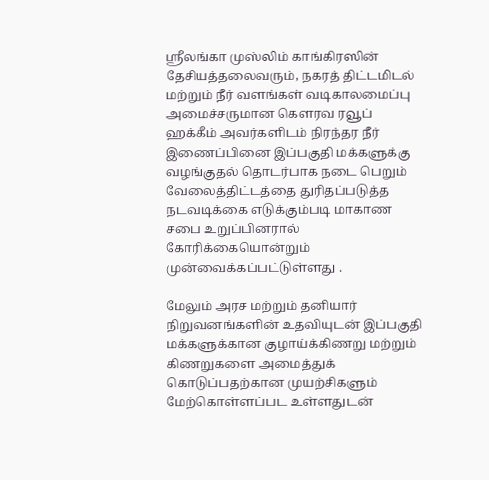ஸ்ரீலங்கா முஸ்லிம் காங்கிரஸின் தேசியத்தலைவரும், நகரத் திட்டமிடல் மற்றும் நீர் வளங்கள் வடிகாலமைப்பு அமைச்சருமான கெளரவ ரவூப் ஹக்கீம் அவர்களிடம் நிரந்தர நீர் இணைப்பினை இப்பகுதி மக்களுக்கு வழங்குதல் தொடர்பாக நடை பெறும் வேலைத்திட்டத்தை துரிதப்படுத்த நடவடிக்கை எடுக்கும்படி மாகாண சபை உறுப்பினரால் கோரிக்கையொன்றும் முன்வைக்கப்பட்டுள்ளது .

மேலும் அரச மற்றும் தனியார் நிறுவனங்களின் உதவியுடன் இப்பகுதி மக்களுக்கான குழாய்க்கிணறு மற்றும் கிணறுகளை அமைத்துக் கொடுப்பதற்கான முயற்சிகளும் மேற்கொள்ளப்பட உள்ளதுடன்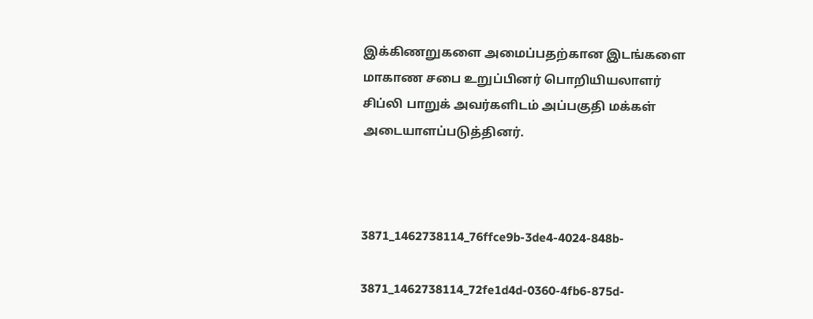இக்கிணறுகளை அமைப்பதற்கான இடங்களை மாகாண சபை உறுப்பினர் பொறியியலாளர் சிப்லி பாறுக் அவர்களிடம் அப்பகுதி மக்கள் அடையாளப்படுத்தினர்.



3871_1462738114_76ffce9b-3de4-4024-848b-

3871_1462738114_72fe1d4d-0360-4fb6-875d-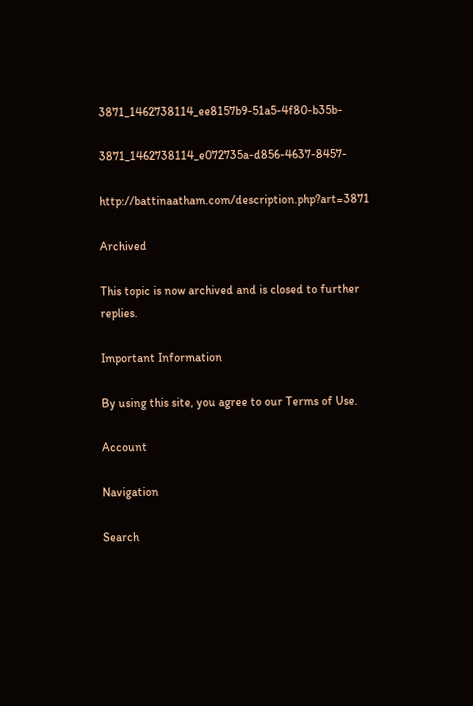3871_1462738114_ee8157b9-51a5-4f80-b35b-

3871_1462738114_e072735a-d856-4637-8457-

http://battinaatham.com/description.php?art=3871

Archived

This topic is now archived and is closed to further replies.

Important Information

By using this site, you agree to our Terms of Use.

Account

Navigation

Search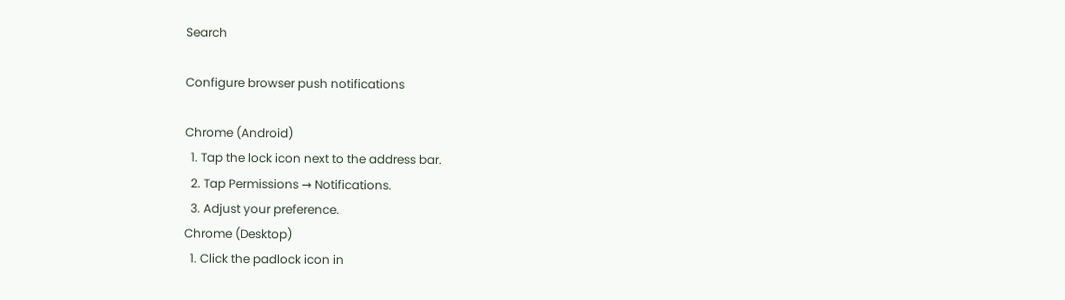Search

Configure browser push notifications

Chrome (Android)
  1. Tap the lock icon next to the address bar.
  2. Tap Permissions → Notifications.
  3. Adjust your preference.
Chrome (Desktop)
  1. Click the padlock icon in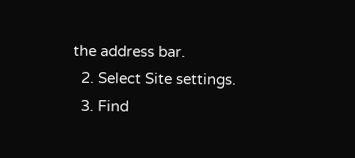the address bar.
  2. Select Site settings.
  3. Find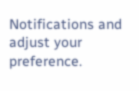Notifications and adjust your preference.